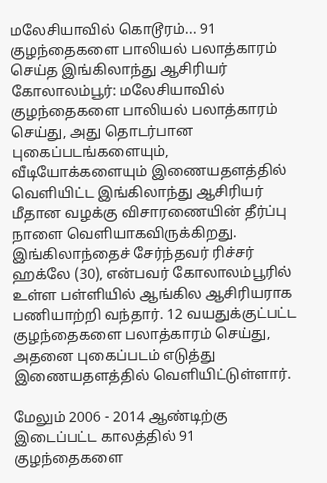மலேசியாவில் கொடூரம்... 91 குழந்தைகளை பாலியல் பலாத்காரம் செய்த இங்கிலாந்து ஆசிரியர்
கோலாலம்பூர்: மலேசியாவில் குழந்தைகளை பாலியல் பலாத்காரம் செய்து, அது தொடர்பான புகைப்படங்களையும், வீடியோக்களையும் இணையதளத்தில் வெளியிட்ட இங்கிலாந்து ஆசிரியர் மீதான வழக்கு விசாரணையின் தீர்ப்பு நாளை வெளியாகவிருக்கிறது.
இங்கிலாந்தைச் சேர்ந்தவர் ரிச்சர் ஹக்லே (30), என்பவர் கோலாலம்பூரில் உள்ள பள்ளியில் ஆங்கில ஆசிரியராக பணியாற்றி வந்தார். 12 வயதுக்குட்பட்ட குழந்தைகளை பலாத்காரம் செய்து, அதனை புகைப்படம் எடுத்து இணையதளத்தில் வெளியிட்டுள்ளார்.

மேலும் 2006 - 2014 ஆண்டிற்கு இடைப்பட்ட காலத்தில் 91 குழந்தைகளை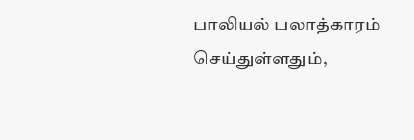பாலியல் பலாத்காரம் செய்துள்ளதும்,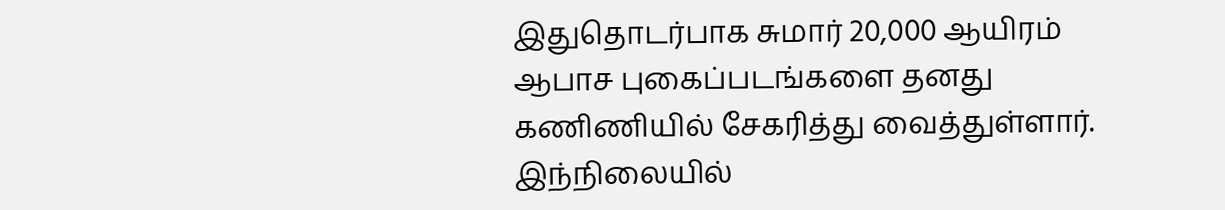இதுதொடர்பாக சுமார் 20,000 ஆயிரம் ஆபாச புகைப்படங்களை தனது கணிணியில் சேகரித்து வைத்துள்ளார்.
இந்நிலையில்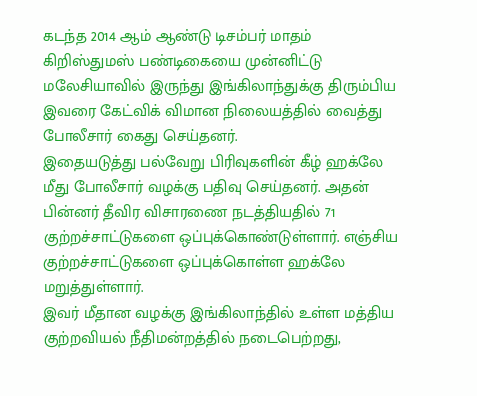கடந்த 2014 ஆம் ஆண்டு டிசம்பர் மாதம் கிறிஸ்துமஸ் பண்டிகையை முன்னிட்டு மலேசியாவில் இருந்து இங்கிலாந்துக்கு திரும்பிய இவரை கேட்விக் விமான நிலையத்தில் வைத்து போலீசார் கைது செய்தனர்.
இதையடுத்து பல்வேறு பிரிவுகளின் கீழ் ஹக்லே மீது போலீசார் வழக்கு பதிவு செய்தனர். அதன் பின்னர் தீவிர விசாரணை நடத்தியதில் 71 குற்றச்சாட்டுகளை ஒப்புக்கொண்டுள்ளார். எஞ்சிய குற்றச்சாட்டுகளை ஒப்புக்கொள்ள ஹக்லே மறுத்துள்ளார்.
இவர் மீதான வழக்கு இங்கிலாந்தில் உள்ள மத்திய குற்றவியல் நீதிமன்றத்தில் நடைபெற்றது,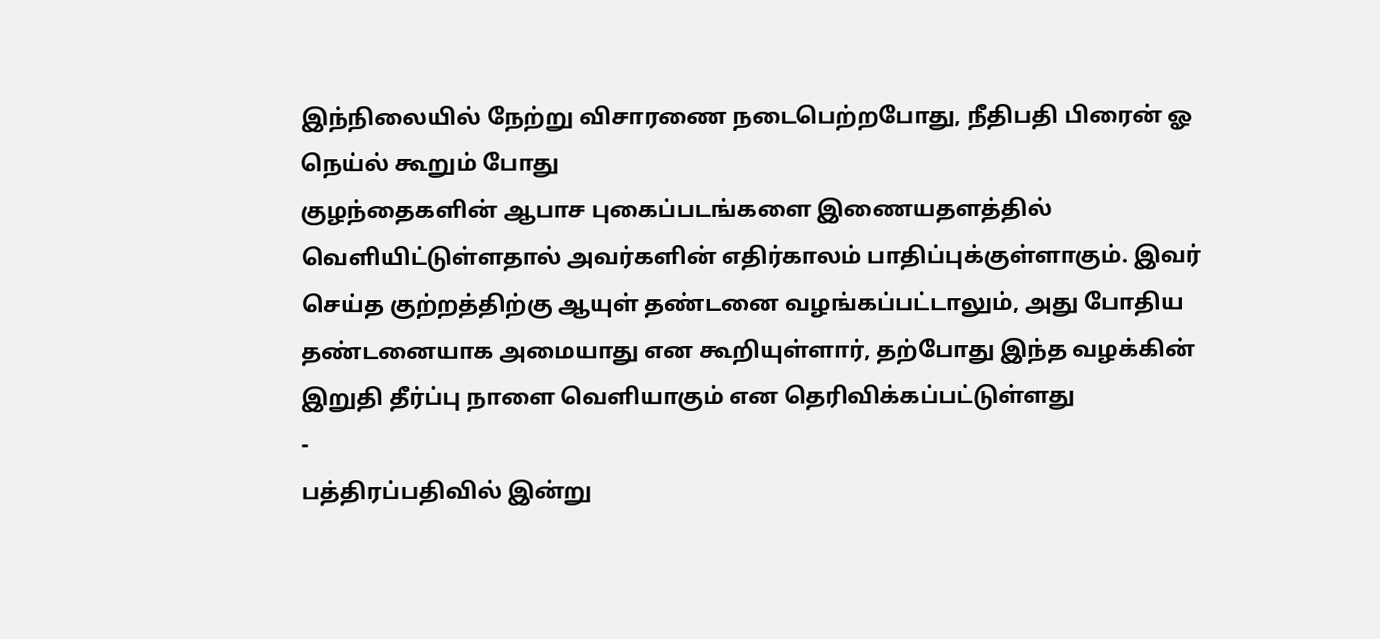இந்நிலையில் நேற்று விசாரணை நடைபெற்றபோது, நீதிபதி பிரைன் ஓ நெய்ல் கூறும் போது
குழந்தைகளின் ஆபாச புகைப்படங்களை இணையதளத்தில் வெளியிட்டுள்ளதால் அவர்களின் எதிர்காலம் பாதிப்புக்குள்ளாகும். இவர் செய்த குற்றத்திற்கு ஆயுள் தண்டனை வழங்கப்பட்டாலும், அது போதிய தண்டனையாக அமையாது என கூறியுள்ளார், தற்போது இந்த வழக்கின் இறுதி தீர்ப்பு நாளை வெளியாகும் என தெரிவிக்கப்பட்டுள்ளது
-
பத்திரப்பதிவில் இன்று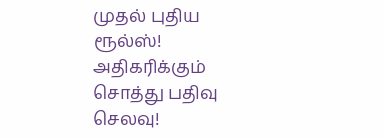முதல் புதிய ரூல்ஸ்! அதிகரிக்கும் சொத்து பதிவு செலவு!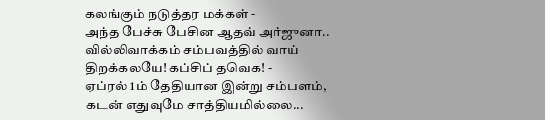கலங்கும் நடுத்தர மக்கள் -
அந்த பேச்சு பேசின ஆதவ் அர்ஜுனா.. வில்லிவாக்கம் சம்பவத்தில் வாய் திறக்கலயே! கப்சிப் தவெக! -
ஏப்ரல் 1ம் தேதியான இன்று சம்பளம், கடன் எதுவுமே சாத்தியமில்லை...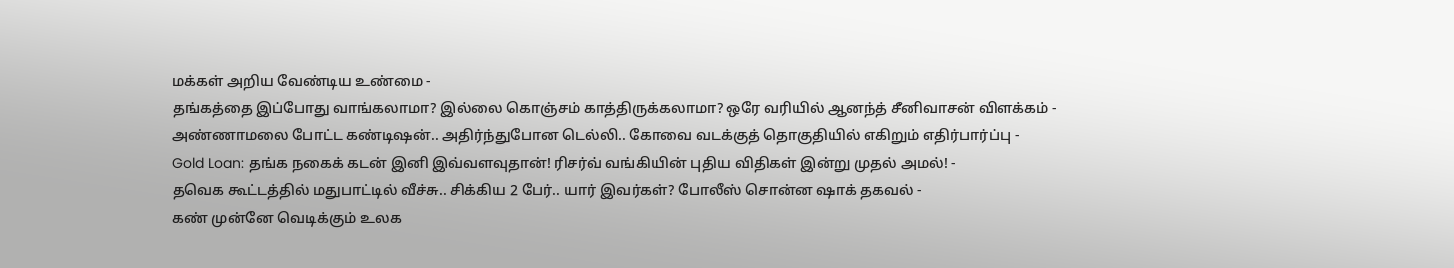மக்கள் அறிய வேண்டிய உண்மை -
தங்கத்தை இப்போது வாங்கலாமா? இல்லை கொஞ்சம் காத்திருக்கலாமா? ஒரே வரியில் ஆனந்த் சீனிவாசன் விளக்கம் -
அண்ணாமலை போட்ட கண்டிஷன்.. அதிர்ந்துபோன டெல்லி.. கோவை வடக்குத் தொகுதியில் எகிறும் எதிர்பார்ப்பு -
Gold Loan: தங்க நகைக் கடன் இனி இவ்வளவுதான்! ரிசர்வ் வங்கியின் புதிய விதிகள் இன்று முதல் அமல்! -
தவெக கூட்டத்தில் மதுபாட்டில் வீச்சு.. சிக்கிய 2 பேர்.. யார் இவர்கள்? போலீஸ் சொன்ன ஷாக் தகவல் -
கண் முன்னே வெடிக்கும் உலக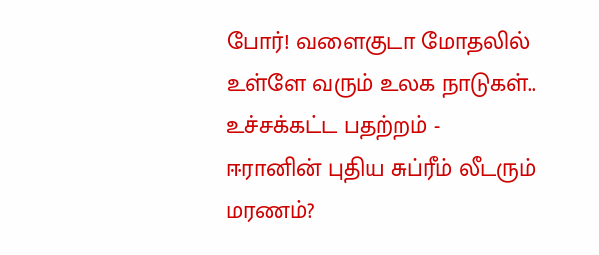போர்! வளைகுடா மோதலில் உள்ளே வரும் உலக நாடுகள்.. உச்சக்கட்ட பதற்றம் -
ஈரானின் புதிய சுப்ரீம் லீடரும் மரணம்?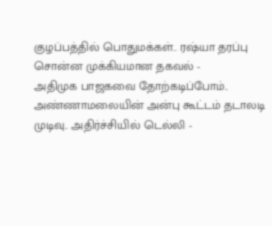குழப்பத்தில் பொதுமக்கள்.. ரஷ்யா தரப்பு சொன்ன முக்கியமான தகவல் -
அதிமுக பாஜகவை தோற்கடிப்போம்.. அண்ணாமலையின் அன்பு கூட்டம் தடாலடி முடிவு.. அதிர்ச்சியில் டெல்லி -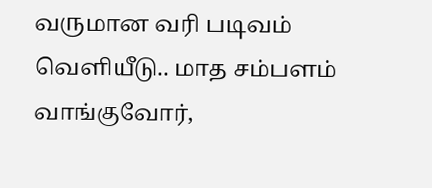வருமான வரி படிவம் வெளியீடு.. மாத சம்பளம் வாங்குவோர்,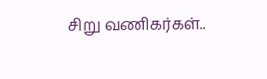சிறு வணிகர்கள்..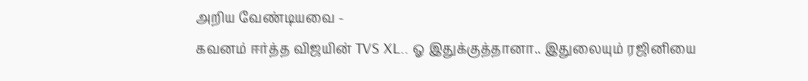அறிய வேண்டியவை -
கவனம் ஈர்த்த விஜயின் TVS XL.. ஓ இதுக்குத்தானா.. இதுலையும் ரஜினியை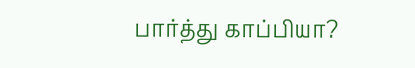பார்த்து காப்பியா?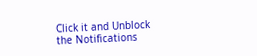Click it and Unblock the Notifications